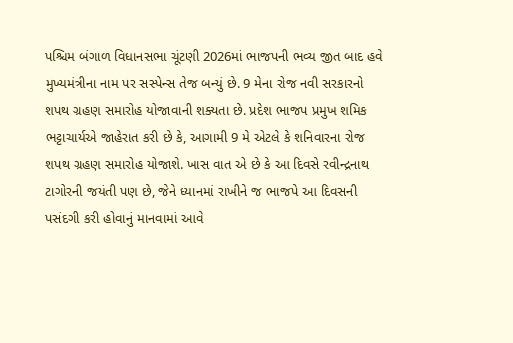પશ્ચિમ બંગાળ વિધાનસભા ચૂંટણી 2026માં ભાજપની ભવ્ય જીત બાદ હવે મુખ્યમંત્રીના નામ પર સસ્પેન્સ તેજ બન્યું છે. 9 મેના રોજ નવી સરકારનો શપથ ગ્રહણ સમારોહ યોજાવાની શક્યતા છે. પ્રદેશ ભાજપ પ્રમુખ શમિક ભટ્ટાચાર્યએ જાહેરાત કરી છે કે, આગામી 9 મે એટલે કે શનિવારના રોજ શપથ ગ્રહણ સમારોહ યોજાશે. ખાસ વાત એ છે કે આ દિવસે રવીન્દ્રનાથ ટાગોરની જયંતી પણ છે, જેને ધ્યાનમાં રાખીને જ ભાજપે આ દિવસની પસંદગી કરી હોવાનું માનવામાં આવે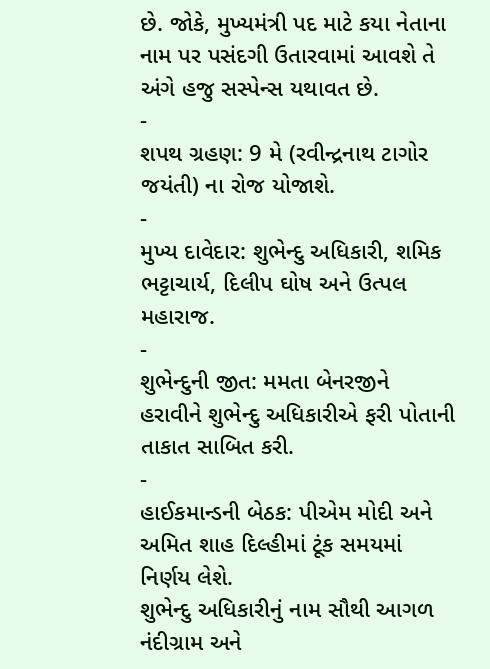છે. જોકે, મુખ્યમંત્રી પદ માટે કયા નેતાના નામ પર પસંદગી ઉતારવામાં આવશે તે અંગે હજુ સસ્પેન્સ યથાવત છે.
-
શપથ ગ્રહણ: 9 મે (રવીન્દ્રનાથ ટાગોર જયંતી) ના રોજ યોજાશે.
-
મુખ્ય દાવેદાર: શુભેન્દુ અધિકારી, શમિક ભટ્ટાચાર્ય, દિલીપ ઘોષ અને ઉત્પલ મહારાજ.
-
શુભેન્દુની જીત: મમતા બેનરજીને હરાવીને શુભેન્દુ અધિકારીએ ફરી પોતાની તાકાત સાબિત કરી.
-
હાઈકમાન્ડની બેઠક: પીએમ મોદી અને અમિત શાહ દિલ્હીમાં ટૂંક સમયમાં નિર્ણય લેશે.
શુભેન્દુ અધિકારીનું નામ સૌથી આગળ
નંદીગ્રામ અને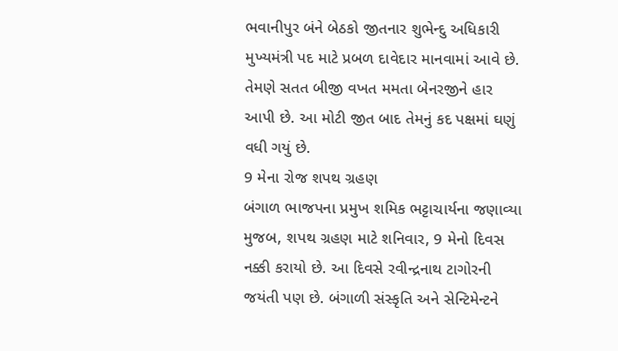ભવાનીપુર બંને બેઠકો જીતનાર શુભેન્દુ અધિકારી મુખ્યમંત્રી પદ માટે પ્રબળ દાવેદાર માનવામાં આવે છે. તેમણે સતત બીજી વખત મમતા બેનરજીને હાર આપી છે. આ મોટી જીત બાદ તેમનું કદ પક્ષમાં ઘણું વધી ગયું છે.
9 મેના રોજ શપથ ગ્રહણ
બંગાળ ભાજપના પ્રમુખ શમિક ભટ્ટાચાર્યના જણાવ્યા મુજબ, શપથ ગ્રહણ માટે શનિવાર, 9 મેનો દિવસ નક્કી કરાયો છે. આ દિવસે રવીન્દ્રનાથ ટાગોરની જયંતી પણ છે. બંગાળી સંસ્કૃતિ અને સેન્ટિમેન્ટને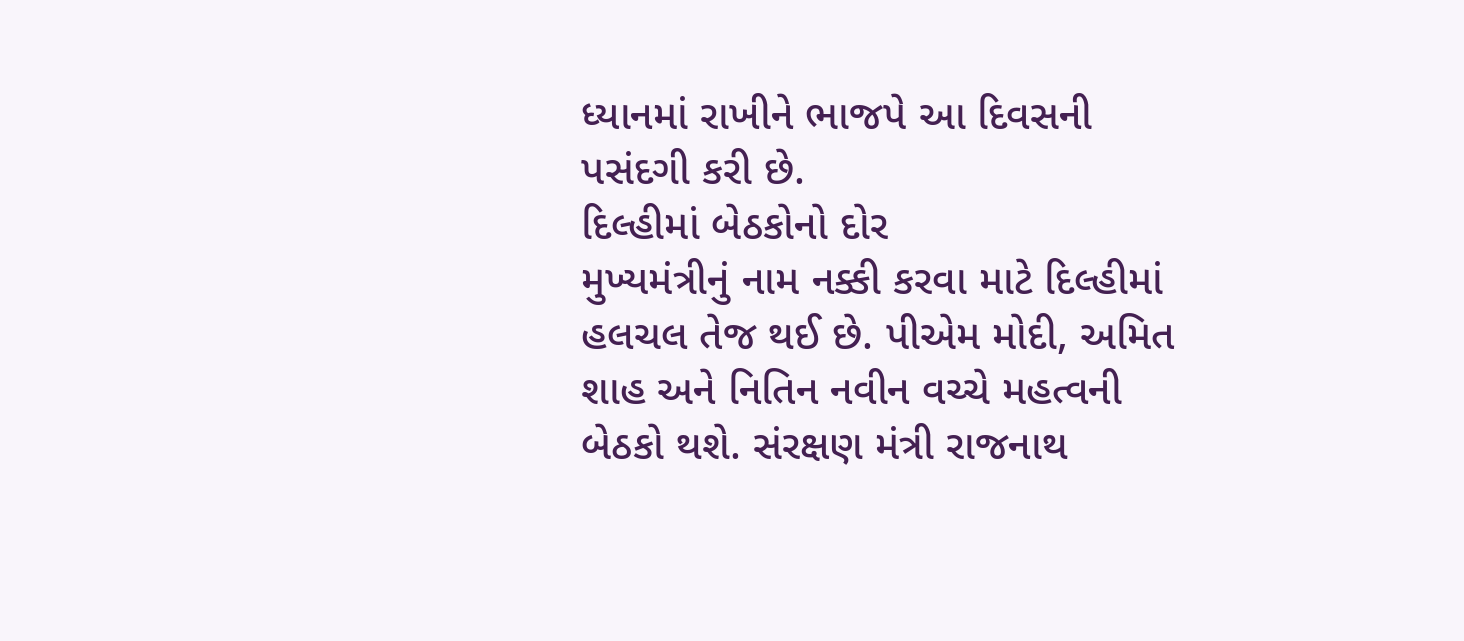ધ્યાનમાં રાખીને ભાજપે આ દિવસની પસંદગી કરી છે.
દિલ્હીમાં બેઠકોનો દોર
મુખ્યમંત્રીનું નામ નક્કી કરવા માટે દિલ્હીમાં હલચલ તેજ થઈ છે. પીએમ મોદી, અમિત શાહ અને નિતિન નવીન વચ્ચે મહત્વની બેઠકો થશે. સંરક્ષણ મંત્રી રાજનાથ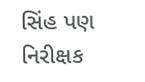સિંહ પણ નિરીક્ષક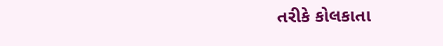તરીકે કોલકાતા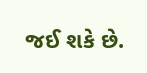જઈ શકે છે.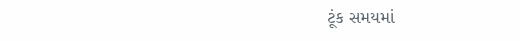ટૂંક સમયમાં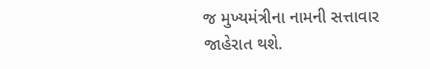જ મુખ્યમંત્રીના નામની સત્તાવાર જાહેરાત થશે.